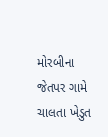મોરબીના જેતપર ગામે ચાલતા ખેડુત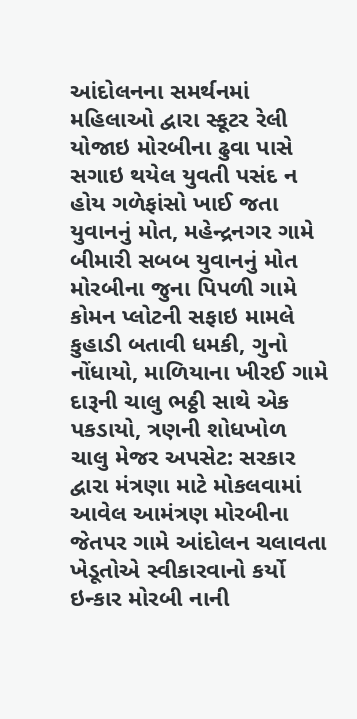આંદોલનના સમર્થનમાં મહિલાઓ દ્વારા સ્કૂટર રેલી યોજાઇ મોરબીના ઢુવા પાસે સગાઇ થયેલ યુવતી પસંદ ન હોય ગળેફાંસો ખાઈ જતા યુવાનનું મોત, મહેન્દ્રનગર ગામે બીમારી સબબ યુવાનનું મોત મોરબીના જુના પિપળી ગામે કોમન પ્લોટની સફાઇ મામલે કુહાડી બતાવી ધમકી, ગુનો નોંધાયો, માળિયાના ખીરઈ ગામે દારૂની ચાલુ ભઠ્ઠી સાથે એક પકડાયો, ત્રણની શોધખોળ ચાલુ મેજર અપસેટ: સરકાર દ્વારા મંત્રણા માટે મોકલવામાં આવેલ આમંત્રણ મોરબીના જેતપર ગામે આંદોલન ચલાવતા ખેડૂતોએ સ્વીકારવાનો કર્યો ઇન્કાર મોરબી નાની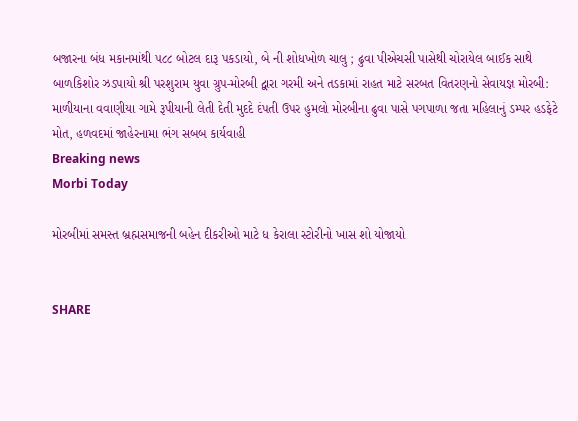બજારના બંધ મકાનમાંથી ૫૮૮ બોટલ દારૂ પકડાયો, બે ની શોધખોળ ચાલુ ; ઢુવા પીએચસી પાસેથી ચોરાયેલ બાઈક સાથે બાળકિશોર ઝડપાયો શ્રી પરશુરામ યુવા ગ્રુપ-મોરબી દ્વારા ગરમી અને તડકામાં રાહત માટે સરબત વિતરણનો સેવાયજ્ઞ મોરબી: માળીયાના વવાણીયા ગામે રૂપીયાની લેતી દેતી મુદદે દંપતી ઉપર હુમલો મોરબીના ઢુવા પાસે પગપાળા જતા મહિલાનું ડમ્પર હડફેટે મોત, હળવદમાં જાહેરનામા ભંગ સબબ કાર્યવાહી
Breaking news
Morbi Today

મોરબીમાં સમસ્ત બ્રહ્મસમાજની બહેન દીકરીઓ માટે ધ કેરાલા સ્ટોરીનો ખાસ શો યોજાયો


SHARE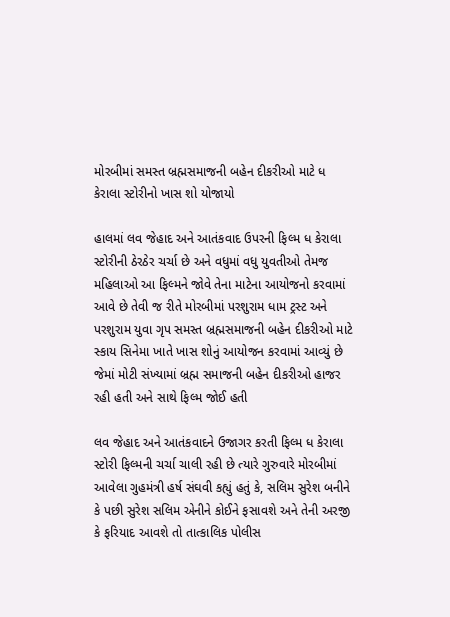મોરબીમાં સમસ્ત બ્રહ્મસમાજની બહેન દીકરીઓ માટે ધ કેરાલા સ્ટોરીનો ખાસ શો યોજાયો

હાલમાં લવ જેહાદ અને આતંકવાદ ઉપરની ફિલ્મ ધ કેરાલા સ્ટોરીની ઠેરઠેર ચર્ચા છે અને વધુમાં વધુ યુવતીઓ તેમજ મહિલાઓ આ ફિલ્મને જોવે તેના માટેના આયોજનો કરવામાં આવે છે તેવી જ રીતે મોરબીમાં પરશુરામ ધામ ટ્રસ્ટ અને પરશુરામ યુવા ગૃપ સમસ્ત બ્રહ્મસમાજની બહેન દીકરીઓ માટે સ્કાય સિનેમા ખાતે ખાસ શોનું આયોજન કરવામાં આવ્યું છે જેમાં મોટી સંખ્યામાં બ્રહ્મ સમાજની બહેન દીકરીઓ હાજર રહી હતી અને સાથે ફિલ્મ જોઈ હતી

લવ જેહાદ અને આતંકવાદને ઉજાગર કરતી ફિલ્મ ધ કેરાલા સ્ટોરી ફિલ્મની ચર્ચા ચાલી રહી છે ત્યારે ગુરુવારે મોરબીમાં આવેલા ગુહમંત્રી હર્ષ સંઘવી કહ્યું હતું કે, સલિમ સુરેશ બનીને કે પછી સુરેશ સલિમ એનીને કોઈને ફસાવશે અને તેની અરજી કે ફરિયાદ આવશે તો તાત્કાલિક પોલીસ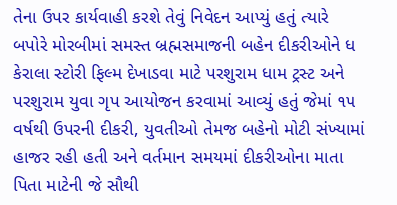તેના ઉપર કાર્યવાહી કરશે તેવું નિવેદન આપ્યું હતું ત્યારે બપોરે મોરબીમાં સમસ્ત બ્રહ્મસમાજની બહેન દીકરીઓને ધ કેરાલા સ્ટોરી ફિલ્મ દેખાડવા માટે પરશુરામ ધામ ટ્રસ્ટ અને પરશુરામ યુવા ગૃપ આયોજન કરવામાં આવ્યું હતું જેમાં ૧૫ વર્ષથી ઉપરની દીકરી, યુવતીઓ તેમજ બહેનો મોટી સંખ્યામાં હાજર રહી હતી અને વર્તમાન સમયમાં દીકરીઓના માતા પિતા માટેની જે સૌથી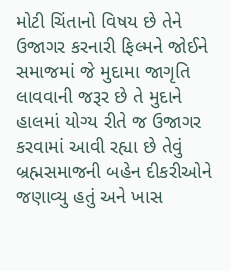મોટી ચિંતાનો વિષય છે તેને ઉજાગર કરનારી ફિલ્મને જોઈને સમાજમાં જે મુદામા જાગૃતિ લાવવાની જરૂર છે તે મુદાને હાલમાં યોગ્ય રીતે જ ઉજાગર કરવામાં આવી રહ્યા છે તેવું બ્રહ્મસમાજની બહેન દીકરીઓને જણાવ્યુ હતું અને ખાસ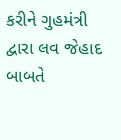કરીને ગુહમંત્રી દ્વારા લવ જેહાદ બાબતે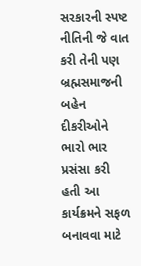સરકારની સ્પષ્ટ નીતિની જે વાત કરી તેની પણ બ્રહ્મસમાજની બહેન દીકરીઓને ભારો ભાર પ્રસંસા કરી હતી આ કાર્યક્રમને સફળ બનાવવા માટે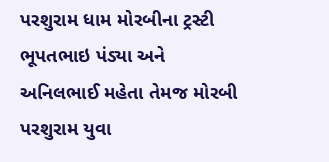પરશુરામ ધામ મોરબીના ટ્રસ્ટી ભૂપતભાઇ પંડ્યા અને અનિલભાઈ મહેતા તેમજ મોરબી પરશુરામ યુવા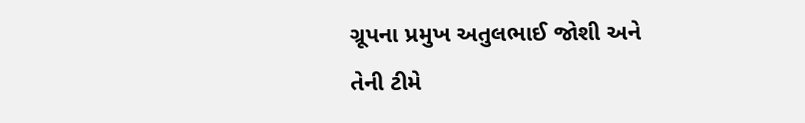ગ્રૂપના પ્રમુખ અતુલભાઈ જોશી અને તેની ટીમે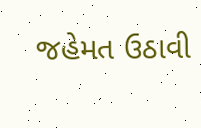જહેમત ઉઠાવી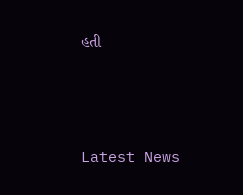હતી






Latest News